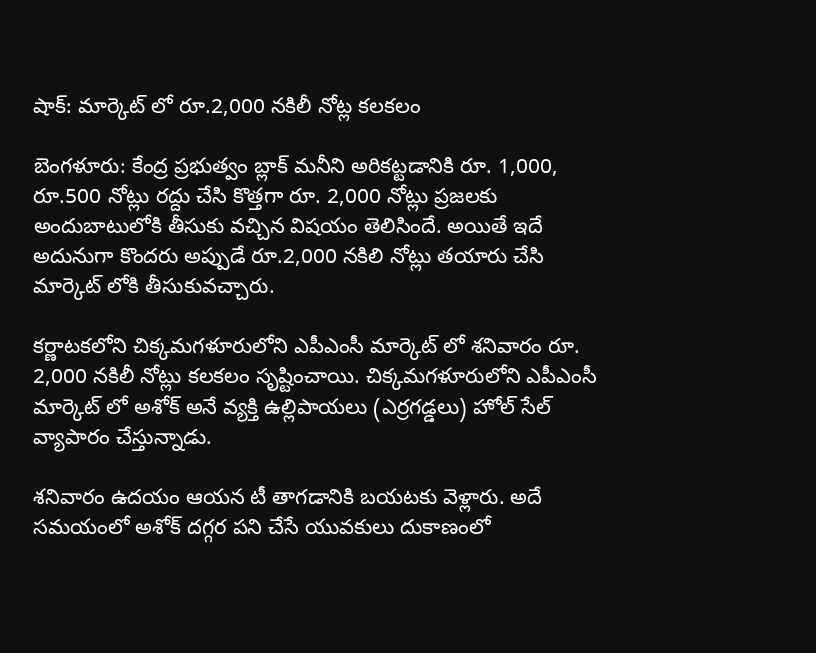షాక్: మార్కెట్ లో రూ.2,000 నకిలీ నోట్ల కలకలం

బెంగళూరు: కేంద్ర ప్రభుత్వం బ్లాక్ మనీని అరికట్టడానికి రూ. 1,000, రూ.500 నోట్లు రద్దు చేసి కొత్తగా రూ. 2,000 నోట్లు ప్రజలకు అందుబాటులోకి తీసుకు వచ్చిన విషయం తెలిసిందే. అయితే ఇదే అదునుగా కొందరు అప్పుడే రూ.2,000 నకిలి నోట్లు తయారు చేసి మార్కెట్ లోకి తీసుకువచ్చారు.

కర్ణాటకలోని చిక్కమగళూరులోని ఎపీఎంసీ మార్కెట్ లో శనివారం రూ. 2,000 నకిలీ నోట్లు కలకలం సృష్టించాయి. చిక్కమగళూరులోని ఎపీఎంసీ మార్కెట్ లో అశోక్ అనే వ్యక్తి ఉల్లిపాయలు (ఎర్రగడ్డలు) హోల్ సేల్ వ్యాపారం చేస్తున్నాడు.

శనివారం ఉదయం ఆయన టీ తాగడానికి బయటకు వెళ్లారు. అదే సమయంలో అశోక్ దగ్గర పని చేసే యువకులు దుకాణంలో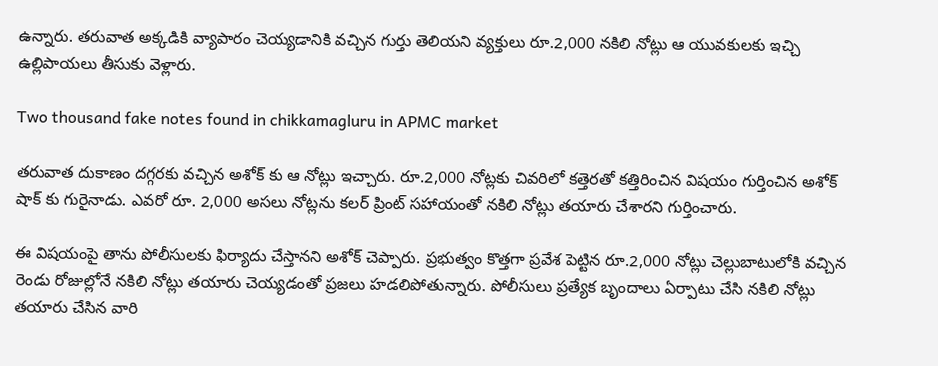ఉన్నారు. తరువాత అక్కడికి వ్యాపారం చెయ్యడానికి వచ్చిన గుర్తు తెలియని వ్యక్తులు రూ.2,000 నకిలి నోట్లు ఆ యువకులకు ఇచ్చి ఉల్లిపాయలు తీసుకు వెళ్లారు.

Two thousand fake notes found in chikkamagluru in APMC market

తరువాత దుకాణం దగ్గరకు వచ్చిన అశోక్ కు ఆ నోట్లు ఇచ్చారు. రూ.2,000 నోట్లకు చివరిలో కత్తెరతో కత్తిరించిన విషయం గుర్తించిన అశోక్ షాక్ కు గురైనాడు. ఎవరో రూ. 2,000 అసలు నోట్లను కలర్ ప్రింట్ సహాయంతో నకిలి నోట్లు తయారు చేశారని గుర్తించారు.

ఈ విషయంపై తాను పోలీసులకు ఫిర్యాదు చేస్తానని అశోక్ చెప్పారు. ప్రభుత్వం కొత్తగా ప్రవేశ పెట్టిన రూ.2,000 నోట్లు చెల్లుబాటులోకి వచ్చిన రెండు రోజుల్లోనే నకిలి నోట్లు తయారు చెయ్యడంతో ప్రజలు హడలిపోతున్నారు. పోలీసులు ప్రత్యేక బృందాలు ఏర్పాటు చేసి నకిలి నోట్లు తయారు చేసిన వారి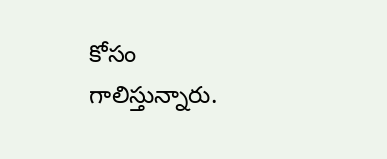కోసం గాలిస్తున్నారు.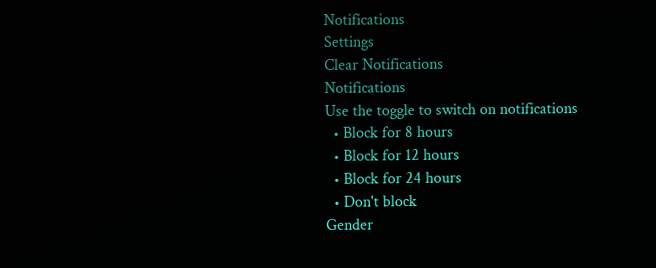Notifications
Settings
Clear Notifications
Notifications
Use the toggle to switch on notifications
  • Block for 8 hours
  • Block for 12 hours
  • Block for 24 hours
  • Don't block
Gender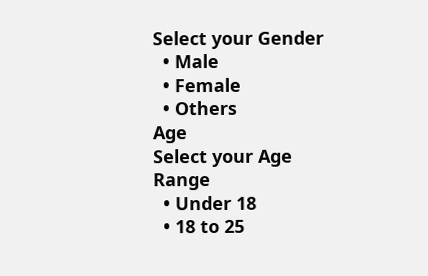Select your Gender
  • Male
  • Female
  • Others
Age
Select your Age Range
  • Under 18
  • 18 to 25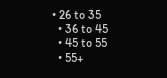• 26 to 35
  • 36 to 45
  • 45 to 55
  • 55+